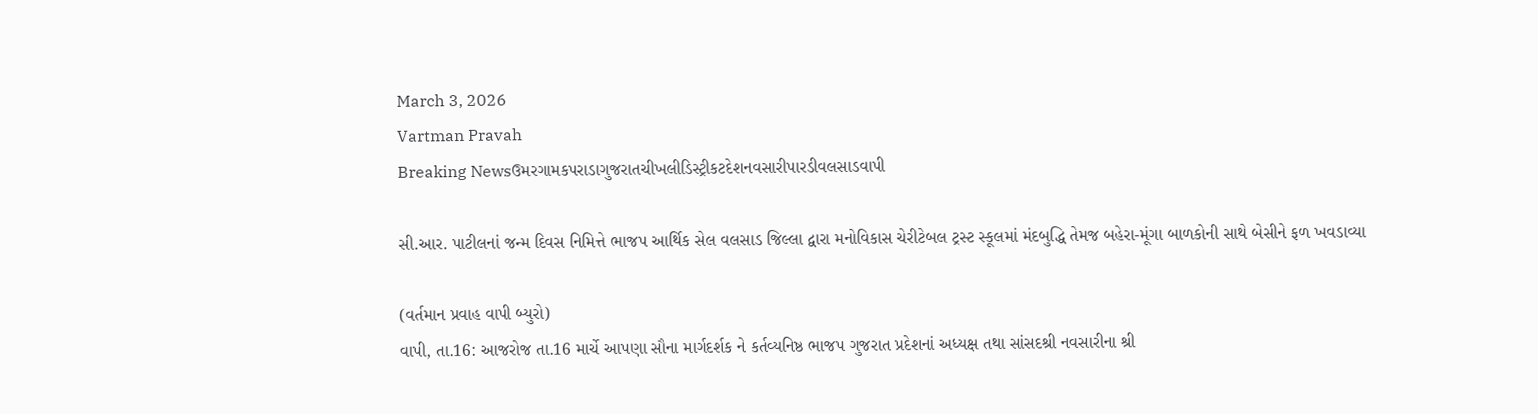March 3, 2026
Vartman Pravah
Breaking Newsઉમરગામકપરાડાગુજરાતચીખલીડિસ્ટ્રીકટદેશનવસારીપારડીવલસાડવાપી

સી.આર. પાટીલનાં જન્‍મ દિવસ નિમિત્તે ભાજપ આર્થિક સેલ વલસાડ જિલ્લા દ્વારા મનોવિકાસ ચેરીટેબલ ટ્રસ્‍ટ સ્‍કૂલમાં મંદબુદ્ધિ તેમજ બહેરા-મૂંગા બાળકોની સાથે બેસીને ફળ ખવડાવ્‍યા

(વર્તમાન પ્રવાહ વાપી બ્‍યુરો)
વાપી, તા.16: આજરોજ તા.16 માર્ચે આપણા સૌના માર્ગદર્શક ને કર્તવ્‍યનિષ્ઠ ભાજપ ગુજરાત પ્રદેશનાં અધ્‍યક્ષ તથા સાંસદશ્રી નવસારીના શ્રી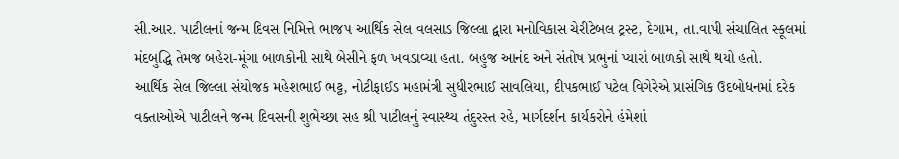સી.આર. પાટીલનાં જન્‍મ દિવસ નિમિત્તે ભાજપ આર્થિક સેલ વલસાડ જિલ્લા દ્વારા મનોવિકાસ ચેરીટેબલ ટ્રસ્‍ટ, દેગામ, તા.વાપી સંચાલિત સ્‍કૂલમાં મંદબુદ્ધિ તેમજ બહેરા-મૂંગા બાળકોની સાથે બેસીને ફળ ખવડાવ્‍યા હતા. બહુજ આનંદ અને સંતોષ પ્રભુનાં પ્‍યારાં બાળકો સાથે થયો હતો.
આર્થિક સેલ જિલ્લા સંયોજક મહેશભાઈ ભટ્ટ, નોટીફાઈડ મહામંત્રી સુધીરભાઈ સાવલિયા, દીપકભાઈ પટેલ વિગેરેએ પ્રાસંગિક ઉદબોધનમાં દરેક વક્‍તાઓએ પાટીલને જન્‍મ દિવસની શુભેચ્‍છા સહ શ્રી પાટીલનું સ્‍વાસ્‍થ્‍ય તંદુરસ્‍ત રહે, માર્ગદર્શન કાર્યકરોને હંમેશાં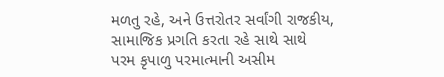મળતુ રહે, અને ઉત્તરોતર સર્વાંગી રાજકીય, સામાજિક પ્રગતિ કરતા રહે સાથે સાથે પરમ કૃપાળુ પરમાત્‍માની અસીમ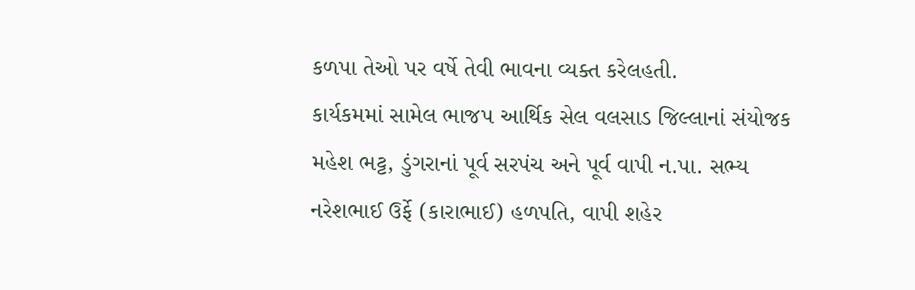કળપા તેઓ પર વર્ષે તેવી ભાવના વ્‍યક્‍ત કરેલહતી.
કાર્યકમમાં સામેલ ભાજપ આર્થિક સેલ વલસાડ જિલ્લાનાં સંયોજક મહેશ ભટ્ટ, ડુંગરાનાં પૂર્વ સરપંચ અને પૂર્વ વાપી ન.પા. સભ્‍ય નરેશભાઈ ઉર્ફે (કારાભાઈ) હળપતિ, વાપી શહેર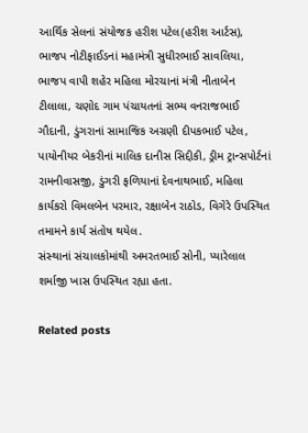આર્થિક સેલનાં સંયોજક હરીશ પટેલ(હરીશ આર્ટસ), ભાજપ નોટીફાઈડનાં મહામંત્રી સુધીરભાઈ સાવલિયા, ભાજપ વાપી શહેર મહિલા મોરચાનાં મંત્રી નીતાબેન ટીલાલા, ચણોદ ગામ પંચાયતનાં સભ્‍ય વનરાજભાઈ ગૌદાની, ડુંગરાનાં સામાજિક અગ્રણી દીપકભાઈ પટેલ, પાયોનીયર બેકરીનાં માલિક દાનીસ સિદ્દીકી, ડ્રીમ ટ્રાન્‍સપોર્ટનાં રામનીવાસજી, ડુંગરી ફળિયાનાં દેવનાથભાઈ, મહિલા કાર્યકરો વિમલબેન પરમાર, રક્ષાબેન રાઠોડ, વિગેરે ઉપસ્‍થિત તમામને કાર્ય સંતોષ થયેલ.
સંસ્‍થાનાં સંચાલકોમાંથી અમરતભાઈ સોની, પ્‍યારેલાલ શર્માજી ખાસ ઉપસ્‍થિત રહ્યા હતા.

Related posts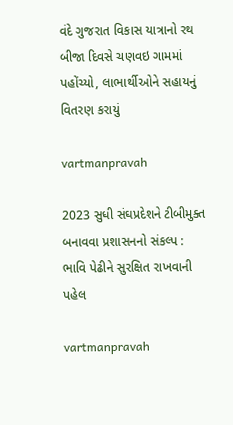વંદે ગુજરાત વિકાસ યાત્રાનો રથ બીજા દિવસે ચણવઇ ગામમાં પહોંચ્યો, લાભાર્થીઓને સહાયનું વિતરણ કરાયું

vartmanpravah

2023 સુધી સંઘપ્રદેશને ટીબીમુક્‍ત બનાવવા પ્રશાસનનો સંકલ્‍પ : ભાવિ પેઢીને સુરક્ષિત રાખવાની પહેલ

vartmanpravah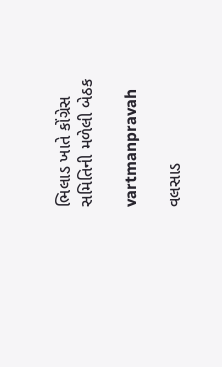ભિલાડ ખાતે કોંગ્રેસ સમિતિની મળેલી બેઠક

vartmanpravah

વલસાડ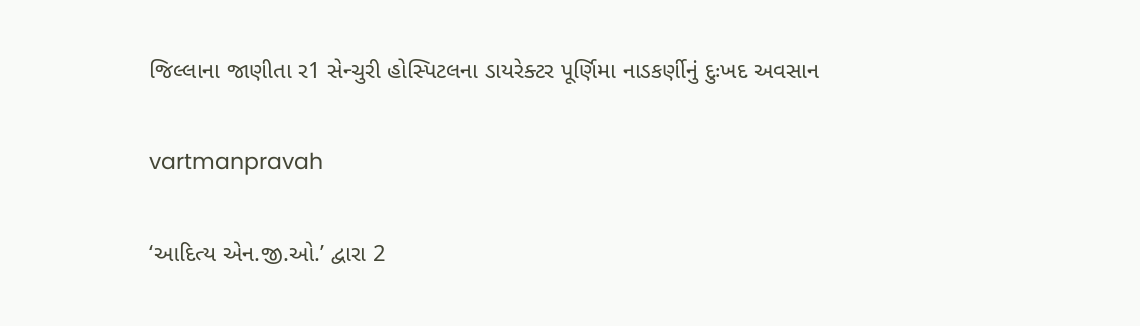જિલ્લાના જાણીતા ર1 સેન્‍ચુરી હોસ્‍પિટલના ડાયરેક્‍ટર પૂર્ણિમા નાડકર્ણીનું દુઃખદ અવસાન

vartmanpravah

‘આદિત્‍ય એન.જી.ઓ.’ દ્વારા 2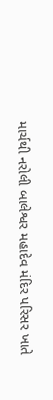માર્ચથી નરોલી બાલેશ્વર મહાદેવ મંદિર પરિસર ખાતે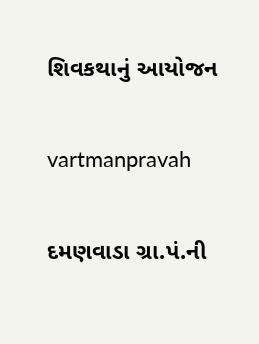શિવકથાનું આયોજન

vartmanpravah

દમણવાડા ગ્રા.પં.ની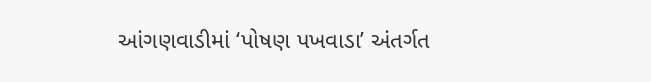આંગણવાડીમાં ‘પોષણ પખવાડા’ અંતર્ગત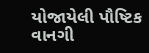યોજાયેલી પૌષ્‍ટિક વાનગી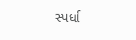સ્‍પર્ધા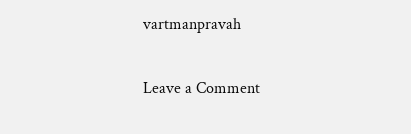vartmanpravah

Leave a Comment